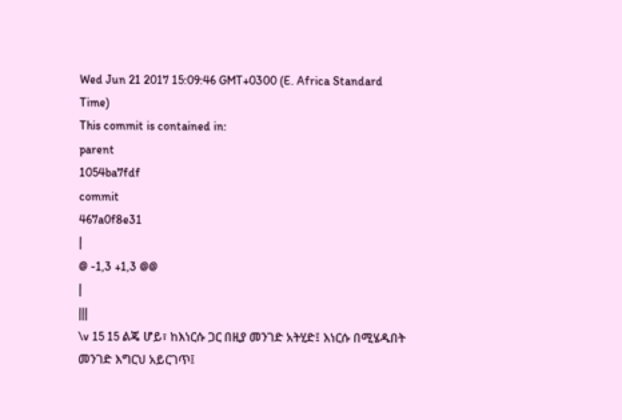Wed Jun 21 2017 15:09:46 GMT+0300 (E. Africa Standard Time)
This commit is contained in:
parent
1054ba7fdf
commit
467a0f8e31
|
@ -1,3 +1,3 @@
|
|||
\v 15 15 ልጄ ሆይ፣ ከእነርሱ ጋር በዚያ መንገድ አትሂድ፤ እነርሱ በሚሄዱበት መንገድ እግርህ አይርገጥ፤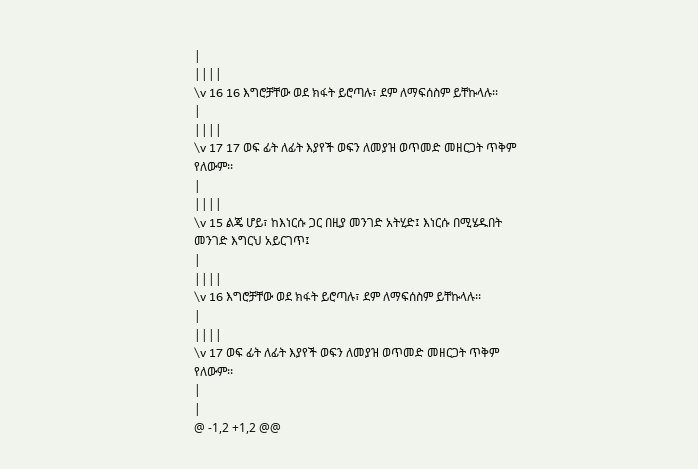|
||||
\v 16 16 እግሮቻቸው ወደ ክፋት ይሮጣሉ፣ ደም ለማፍሰስም ይቸኩላሉ፡፡
|
||||
\v 17 17 ወፍ ፊት ለፊት እያየች ወፍን ለመያዝ ወጥመድ መዘርጋት ጥቅም የለውም፡፡
|
||||
\v 15 ልጄ ሆይ፣ ከእነርሱ ጋር በዚያ መንገድ አትሂድ፤ እነርሱ በሚሄዱበት መንገድ እግርህ አይርገጥ፤
|
||||
\v 16 እግሮቻቸው ወደ ክፋት ይሮጣሉ፣ ደም ለማፍሰስም ይቸኩላሉ፡፡
|
||||
\v 17 ወፍ ፊት ለፊት እያየች ወፍን ለመያዝ ወጥመድ መዘርጋት ጥቅም የለውም፡፡
|
|
@ -1,2 +1,2 @@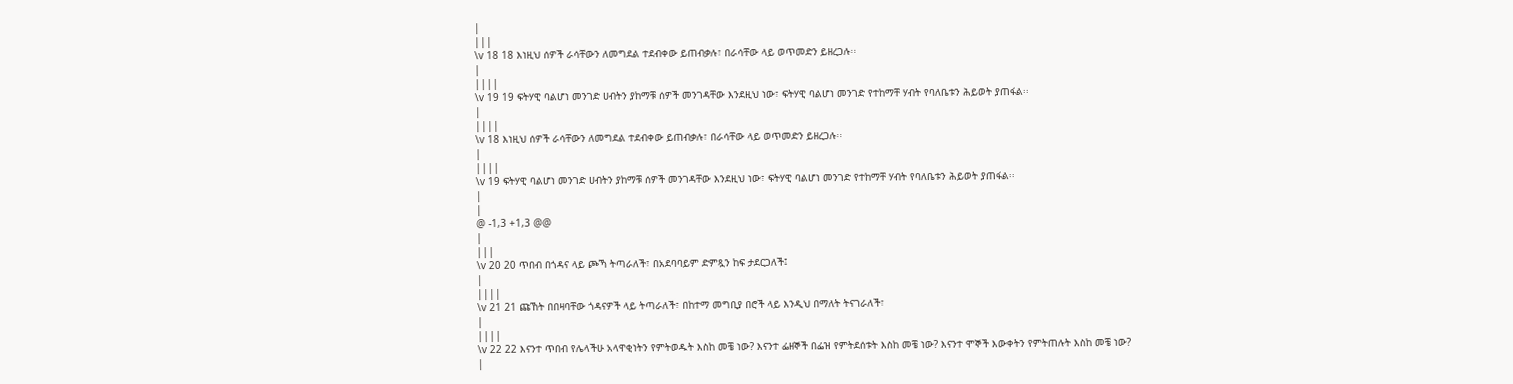|
|||
\v 18 18 እነዚህ ሰዎች ራሳቸውን ለመግደል ተደብቀው ይጠብቃሉ፣ በራሳቸው ላይ ወጥመድን ይዘረጋሉ፡፡
|
||||
\v 19 19 ፍትሃዊ ባልሆነ መንገድ ሀብትን ያከማቹ ሰዎች መንገዳቸው እንደዚህ ነው፣ ፍትሃዊ ባልሆነ መንገድ የተከማቸ ሃብት የባለቤቱን ሕይወት ያጠፋል፡፡
|
||||
\v 18 እነዚህ ሰዎች ራሳቸውን ለመግደል ተደብቀው ይጠብቃሉ፣ በራሳቸው ላይ ወጥመድን ይዘረጋሉ፡፡
|
||||
\v 19 ፍትሃዊ ባልሆነ መንገድ ሀብትን ያከማቹ ሰዎች መንገዳቸው እንደዚህ ነው፣ ፍትሃዊ ባልሆነ መንገድ የተከማቸ ሃብት የባለቤቱን ሕይወት ያጠፋል፡፡
|
|
@ -1,3 +1,3 @@
|
|||
\v 20 20 ጥበብ በጎዳና ላይ ጮኻ ትጣራለች፣ በአደባባይም ድምጿን ከፍ ታደርጋለች፤
|
||||
\v 21 21 ጩኸት በበዛባቸው ጎዳናዎች ላይ ትጣራለች፣ በከተማ መግቢያ በሮች ላይ እንዲህ በማለት ትናገራለች፣
|
||||
\v 22 22 እናንተ ጥበብ የሌላችሁ አላዋቂነትን የምትወዱት እስከ መቼ ነው? እናንተ ፌዘኞች በፌዝ የምትደሰቱት እስከ መቼ ነው? እናንተ ሞኞች እውቀትን የምትጠሉት እስከ መቼ ነው?
|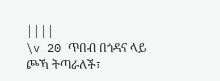||||
\v 20 ጥበብ በጎዳና ላይ ጮኻ ትጣራለች፣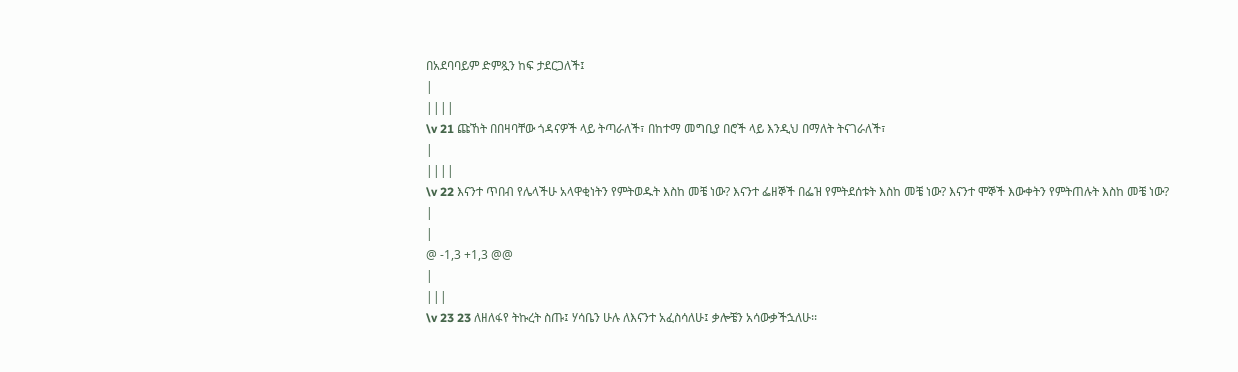በአደባባይም ድምጿን ከፍ ታደርጋለች፤
|
||||
\v 21 ጩኸት በበዛባቸው ጎዳናዎች ላይ ትጣራለች፣ በከተማ መግቢያ በሮች ላይ እንዲህ በማለት ትናገራለች፣
|
||||
\v 22 እናንተ ጥበብ የሌላችሁ አላዋቂነትን የምትወዱት እስከ መቼ ነው? እናንተ ፌዘኞች በፌዝ የምትደሰቱት እስከ መቼ ነው? እናንተ ሞኞች እውቀትን የምትጠሉት እስከ መቼ ነው?
|
|
@ -1,3 +1,3 @@
|
|||
\v 23 23 ለዘለፋየ ትኩረት ስጡ፤ ሃሳቤን ሁሉ ለእናንተ አፈስሳለሁ፤ ቃሎቼን አሳውቃችኋለሁ፡፡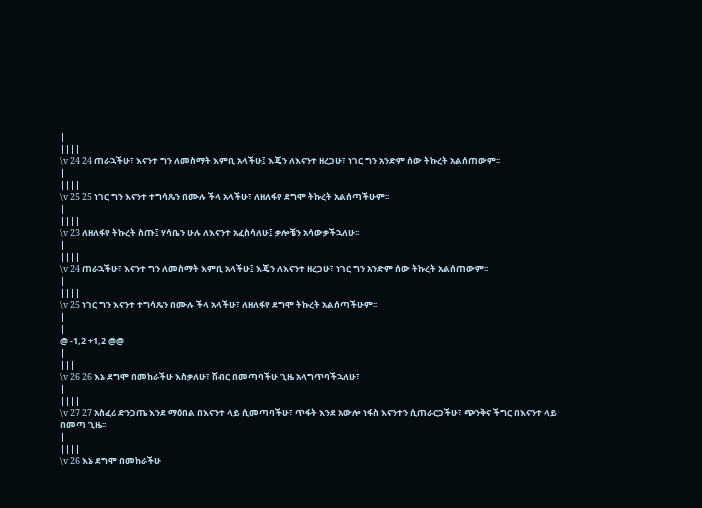|
||||
\v 24 24 ጠራኋችሁ፣ እናንተ ግን ለመስማት እምቢ አላችሁ፤ እጄን ለእናንተ ዘረጋሁ፣ ነገር ግን አንድም ሰው ትኩረት አልሰጠውም፡፡
|
||||
\v 25 25 ነገር ግን እናንተ ተግሳጼን በሙሉ ችላ አላችሁ፣ ለዘለፋየ ደግሞ ትኩረት አልሰጣችሁም፡፡
|
||||
\v 23 ለዘለፋየ ትኩረት ስጡ፤ ሃሳቤን ሁሉ ለእናንተ አፈስሳለሁ፤ ቃሎቼን አሳውቃችኋለሁ፡፡
|
||||
\v 24 ጠራኋችሁ፣ እናንተ ግን ለመስማት እምቢ አላችሁ፤ እጄን ለእናንተ ዘረጋሁ፣ ነገር ግን አንድም ሰው ትኩረት አልሰጠውም፡፡
|
||||
\v 25 ነገር ግን እናንተ ተግሳጼን በሙሉ ችላ አላችሁ፣ ለዘለፋየ ደግሞ ትኩረት አልሰጣችሁም፡፡
|
|
@ -1,2 +1,2 @@
|
|||
\v 26 26 እኔ ደግሞ በመከራችሁ እስቃለሁ፣ ሽብር በመጣባችሁ ጊዜ አላግጥባችኋለሁ፣
|
||||
\v 27 27 አስፈሪ ድንጋጤ እንደ ማዕበል በእናንተ ላይ ሲመጣባችሁ፣ ጥፋት እንደ አውሎ ነፋስ እናንተን ሲጠራርጋችሁ፣ ጭንቅና ችግር በእናንተ ላይ በመጣ ጊዜ፡፡
|
||||
\v 26 እኔ ደግሞ በመከራችሁ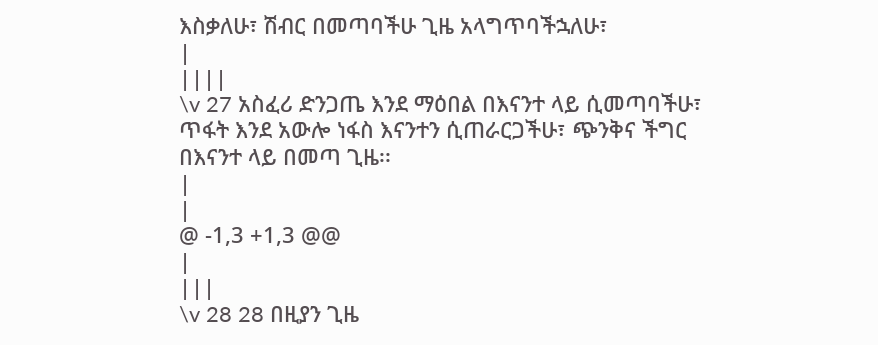እስቃለሁ፣ ሽብር በመጣባችሁ ጊዜ አላግጥባችኋለሁ፣
|
||||
\v 27 አስፈሪ ድንጋጤ እንደ ማዕበል በእናንተ ላይ ሲመጣባችሁ፣ ጥፋት እንደ አውሎ ነፋስ እናንተን ሲጠራርጋችሁ፣ ጭንቅና ችግር በእናንተ ላይ በመጣ ጊዜ፡፡
|
|
@ -1,3 +1,3 @@
|
|||
\v 28 28 በዚያን ጊዜ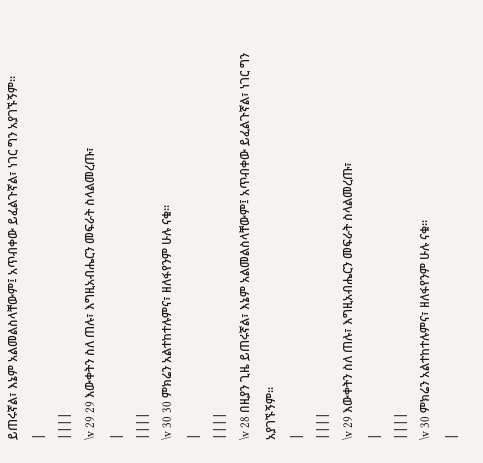ይጠሩኛል፣ እኔም አልመልስላቸውም፤ አጥብቀው ይፈልጉኛል፣ ነገር ግን አያገኙኝም፡፡
|
||||
\v 29 29 እውቀትን ስለ ጠሉ፣ እግዚአብሔርን መፍራት ስላልመረጡ፣
|
||||
\v 30 30 ምክሬን አልተከተሉምና፣ ዘለፋየንም ሁሉ ናቁ፡፡
|
||||
\v 28 በዚያን ጊዜ ይጠሩኛል፣ እኔም አልመልስላቸውም፤ አጥብቀው ይፈልጉኛል፣ ነገር ግን አያገኙኝም፡፡
|
||||
\v 29 እውቀትን ስለ ጠሉ፣ እግዚአብሔርን መፍራት ስላልመረጡ፣
|
||||
\v 30 ምክሬን አልተከተሉምና፣ ዘለፋየንም ሁሉ ናቁ፡፡
|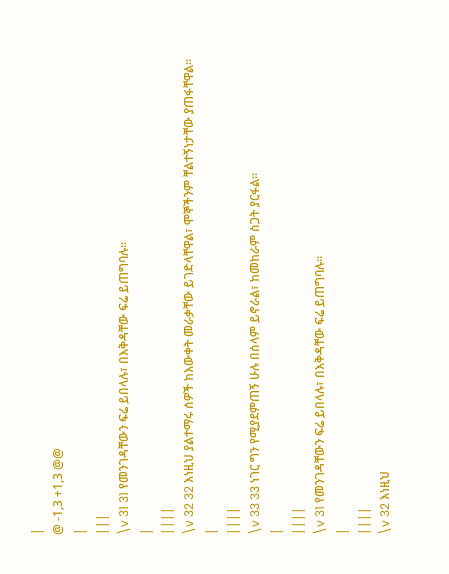|
@ -1,3 +1,3 @@
|
|||
\v 31 31 የመንገዳቸውን ፍሬ ይበላሉ፣ በእቅዳቸው ፍሬ ይጠግባሉ፡፡
|
||||
\v 32 32 እነዚህ ያልተማሩ ሰዎች ከእውቀት መራቃቸው ይገድላቸዋል፣ ሞኞችንም ቸልተኝነታቸው ያጠፋቸዋል፡፡
|
||||
\v 33 33 ነገር ግን የሚያደምጠኝ ሁሉ በሰላም ይኖራል፣ ከመከራም ስጋት ያርፋል፡፡
|
||||
\v 31 የመንገዳቸውን ፍሬ ይበላሉ፣ በእቅዳቸው ፍሬ ይጠግባሉ፡፡
|
||||
\v 32 እነዚህ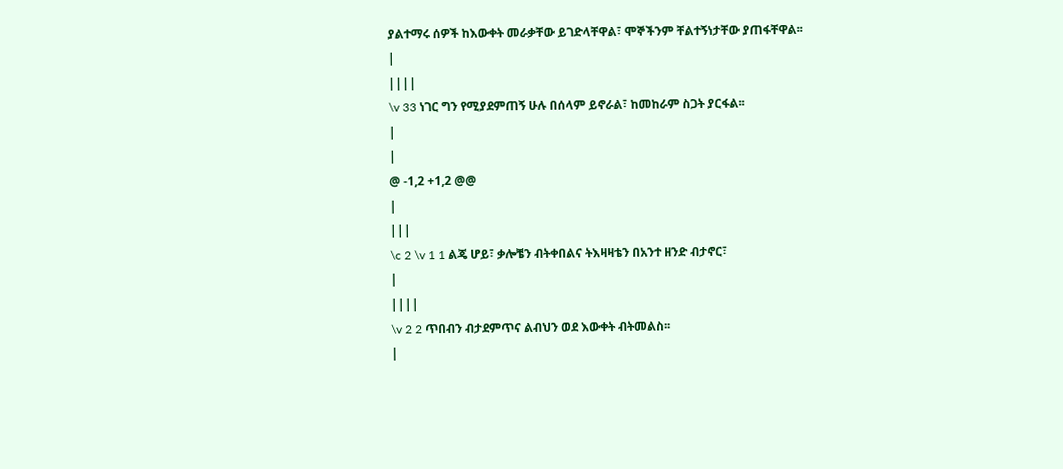ያልተማሩ ሰዎች ከእውቀት መራቃቸው ይገድላቸዋል፣ ሞኞችንም ቸልተኝነታቸው ያጠፋቸዋል፡፡
|
||||
\v 33 ነገር ግን የሚያደምጠኝ ሁሉ በሰላም ይኖራል፣ ከመከራም ስጋት ያርፋል፡፡
|
|
@ -1,2 +1,2 @@
|
|||
\c 2 \v 1 1 ልጄ ሆይ፣ ቃሎቼን ብትቀበልና ትእዛዛቴን በአንተ ዘንድ ብታኖር፣
|
||||
\v 2 2 ጥበብን ብታደምጥና ልብህን ወደ እውቀት ብትመልስ፡፡
|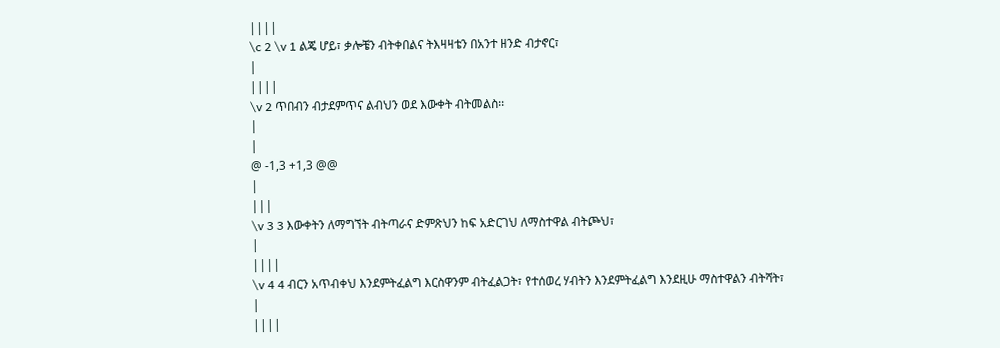||||
\c 2 \v 1 ልጄ ሆይ፣ ቃሎቼን ብትቀበልና ትእዛዛቴን በአንተ ዘንድ ብታኖር፣
|
||||
\v 2 ጥበብን ብታደምጥና ልብህን ወደ እውቀት ብትመልስ፡፡
|
|
@ -1,3 +1,3 @@
|
|||
\v 3 3 እውቀትን ለማግኘት ብትጣራና ድምጽህን ከፍ አድርገህ ለማስተዋል ብትጮህ፣
|
||||
\v 4 4 ብርን አጥብቀህ እንደምትፈልግ እርስዋንም ብትፈልጋት፣ የተሰወረ ሃብትን እንደምትፈልግ እንደዚሁ ማስተዋልን ብትሻት፣
|
||||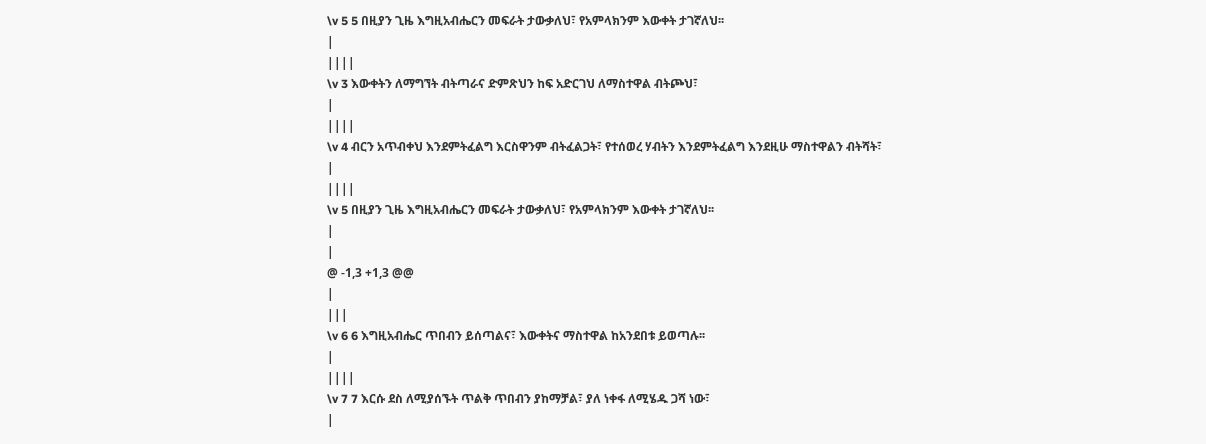\v 5 5 በዚያን ጊዜ እግዚአብሔርን መፍራት ታውቃለህ፣ የአምላክንም እውቀት ታገኛለህ፡፡
|
||||
\v 3 እውቀትን ለማግኘት ብትጣራና ድምጽህን ከፍ አድርገህ ለማስተዋል ብትጮህ፣
|
||||
\v 4 ብርን አጥብቀህ እንደምትፈልግ እርስዋንም ብትፈልጋት፣ የተሰወረ ሃብትን እንደምትፈልግ እንደዚሁ ማስተዋልን ብትሻት፣
|
||||
\v 5 በዚያን ጊዜ እግዚአብሔርን መፍራት ታውቃለህ፣ የአምላክንም እውቀት ታገኛለህ፡፡
|
|
@ -1,3 +1,3 @@
|
|||
\v 6 6 እግዚአብሔር ጥበብን ይሰጣልና፣ እውቀትና ማስተዋል ከአንደበቱ ይወጣሉ፡፡
|
||||
\v 7 7 እርሱ ደስ ለሚያሰኙት ጥልቅ ጥበብን ያከማቻል፣ ያለ ነቀፋ ለሚሄዱ ጋሻ ነው፣
|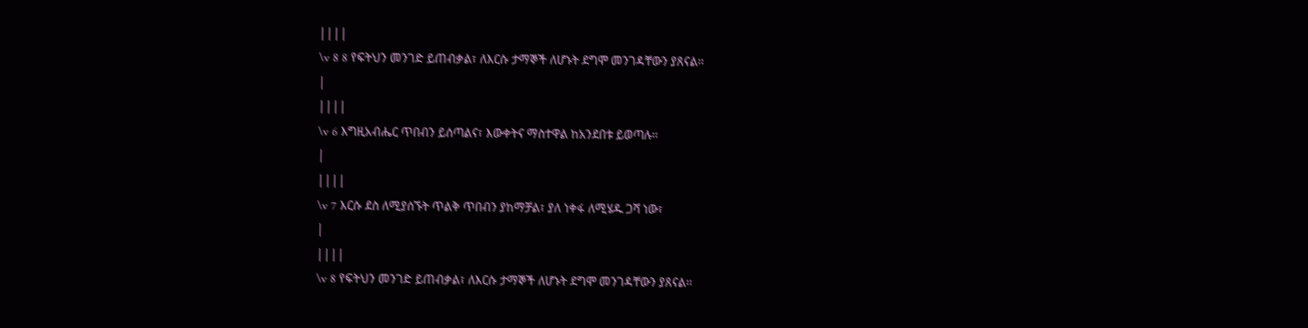||||
\v 8 8 የፍትህን መንገድ ይጠብቃል፣ ለእርሱ ታማኞች ለሆኑት ደግሞ መንገዳቸውን ያጸናል፡፡
|
||||
\v 6 እግዚአብሔር ጥበብን ይሰጣልና፣ እውቀትና ማስተዋል ከአንደበቱ ይወጣሉ፡፡
|
||||
\v 7 እርሱ ደስ ለሚያሰኙት ጥልቅ ጥበብን ያከማቻል፣ ያለ ነቀፋ ለሚሄዱ ጋሻ ነው፣
|
||||
\v 8 የፍትህን መንገድ ይጠብቃል፣ ለእርሱ ታማኞች ለሆኑት ደግሞ መንገዳቸውን ያጸናል፡፡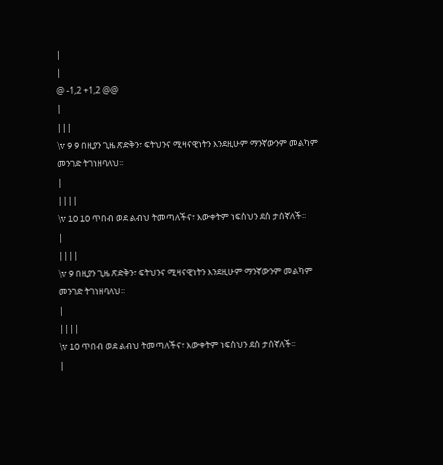|
|
@ -1,2 +1,2 @@
|
|||
\v 9 9 በዚያን ጊዜ ጽድቅን፣ ፍትህንና ሚዛናዊነትን እንደዚሁም ማንኛውንም መልካም መንገድ ትገነዘባለህ፡፡
|
||||
\v 10 10 ጥበብ ወደ ልብህ ትመጣለችና፣ እውቀትም ነፍስህን ደስ ታሰኛለች፡፡
|
||||
\v 9 በዚያን ጊዜ ጽድቅን፣ ፍትህንና ሚዛናዊነትን እንደዚሁም ማንኛውንም መልካም መንገድ ትገነዘባለህ፡፡
|
||||
\v 10 ጥበብ ወደ ልብህ ትመጣለችና፣ እውቀትም ነፍስህን ደስ ታሰኛለች፡፡
|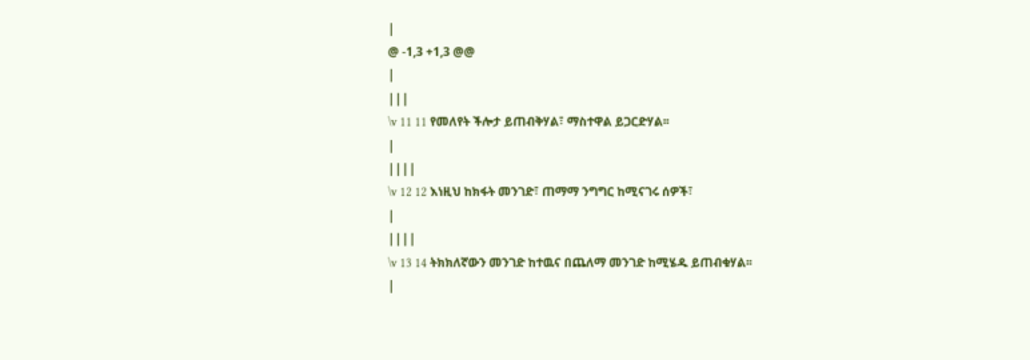|
@ -1,3 +1,3 @@
|
|||
\v 11 11 የመለየት ችሎታ ይጠብቅሃል፣ ማስተዋል ይጋርድሃል፡፡
|
||||
\v 12 12 እነዚህ ከክፋት መንገድ፣ ጠማማ ንግግር ከሚናገሩ ሰዎች፣
|
||||
\v 13 14 ትክክለኛውን መንገድ ከተዉና በጨለማ መንገድ ከሚሄዱ ይጠብቁሃል፡፡
|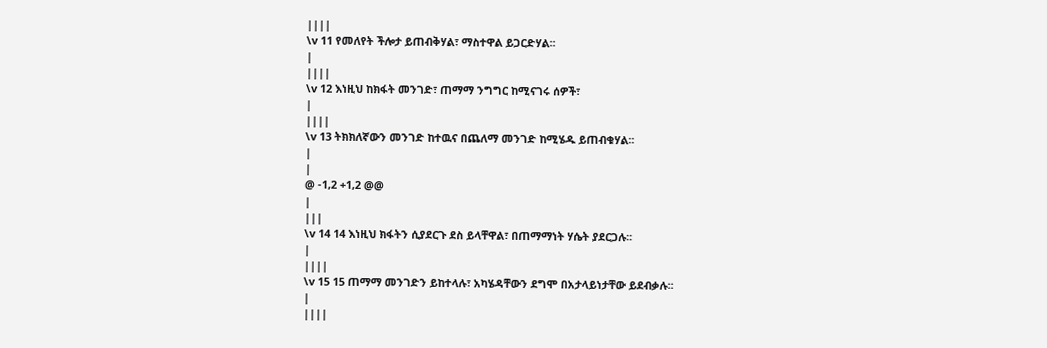||||
\v 11 የመለየት ችሎታ ይጠብቅሃል፣ ማስተዋል ይጋርድሃል፡፡
|
||||
\v 12 እነዚህ ከክፋት መንገድ፣ ጠማማ ንግግር ከሚናገሩ ሰዎች፣
|
||||
\v 13 ትክክለኛውን መንገድ ከተዉና በጨለማ መንገድ ከሚሄዱ ይጠብቁሃል፡፡
|
|
@ -1,2 +1,2 @@
|
|||
\v 14 14 እነዚህ ክፋትን ሲያደርጉ ደስ ይላቸዋል፣ በጠማማነት ሃሴት ያደርጋሉ፡፡
|
||||
\v 15 15 ጠማማ መንገድን ይከተላሉ፣ አካሄዳቸውን ደግሞ በአታላይነታቸው ይደብቃሉ፡፡
|
||||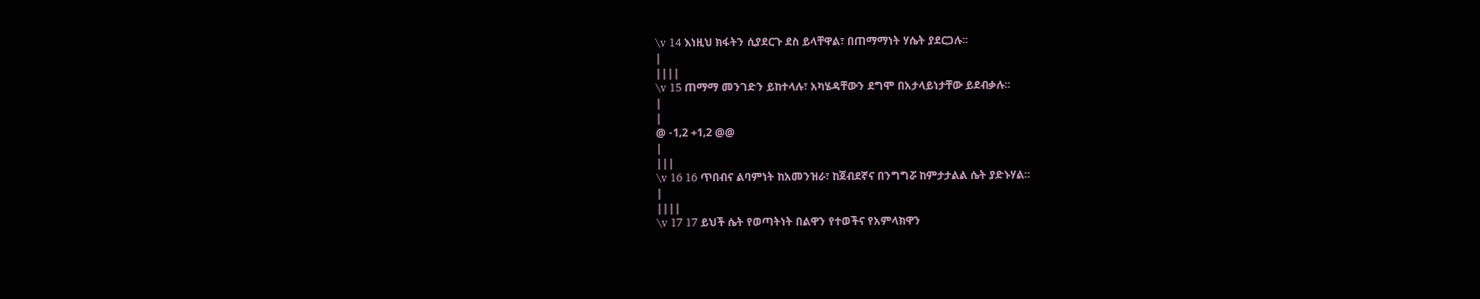\v 14 እነዚህ ክፋትን ሲያደርጉ ደስ ይላቸዋል፣ በጠማማነት ሃሴት ያደርጋሉ፡፡
|
||||
\v 15 ጠማማ መንገድን ይከተላሉ፣ አካሄዳቸውን ደግሞ በአታላይነታቸው ይደብቃሉ፡፡
|
|
@ -1,2 +1,2 @@
|
|||
\v 16 16 ጥበብና ልባምነት ከአመንዝራ፣ ከጀብደኛና በንግግሯ ከምታታልል ሴት ያድኑሃል፡፡
|
||||
\v 17 17 ይህች ሴት የወጣትነት በልዋን የተወችና የአምላክዋን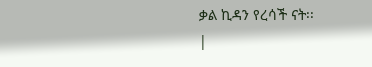ቃል ኪዳን የረሳች ናት፡፡
|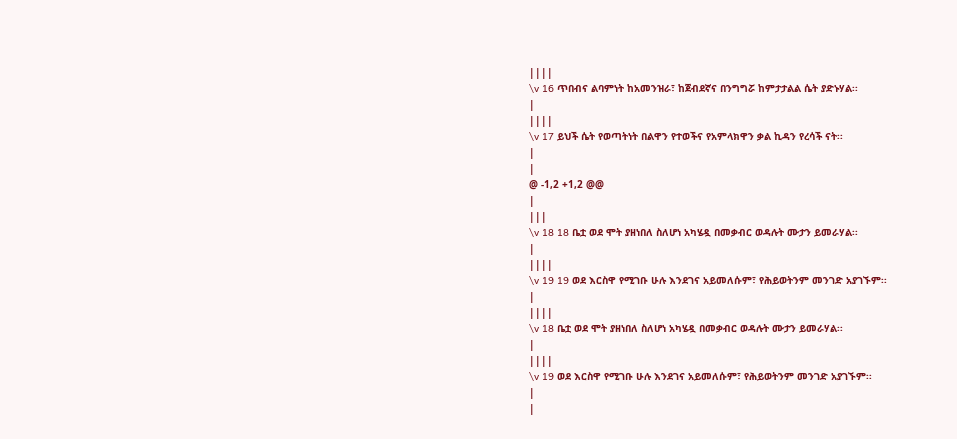||||
\v 16 ጥበብና ልባምነት ከአመንዝራ፣ ከጀብደኛና በንግግሯ ከምታታልል ሴት ያድኑሃል፡፡
|
||||
\v 17 ይህች ሴት የወጣትነት በልዋን የተወችና የአምላክዋን ቃል ኪዳን የረሳች ናት፡፡
|
|
@ -1,2 +1,2 @@
|
|||
\v 18 18 ቤቷ ወደ ሞት ያዘነበለ ስለሆነ አካሄዷ በመቃብር ወዳሉት ሙታን ይመራሃል፡፡
|
||||
\v 19 19 ወደ እርስዋ የሚገቡ ሁሉ እንደገና አይመለሱም፣ የሕይወትንም መንገድ አያገኙም፡፡
|
||||
\v 18 ቤቷ ወደ ሞት ያዘነበለ ስለሆነ አካሄዷ በመቃብር ወዳሉት ሙታን ይመራሃል፡፡
|
||||
\v 19 ወደ እርስዋ የሚገቡ ሁሉ እንደገና አይመለሱም፣ የሕይወትንም መንገድ አያገኙም፡፡
|
|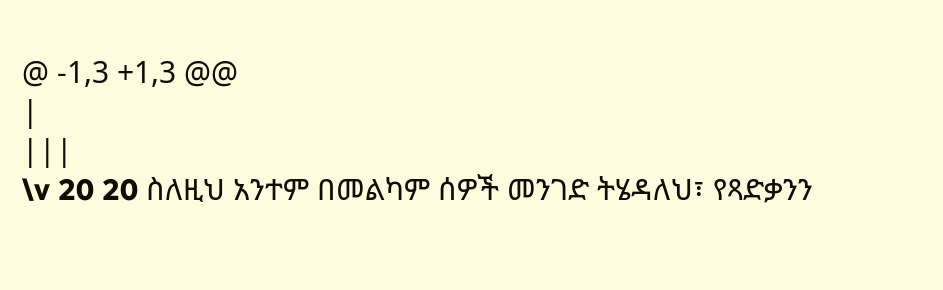@ -1,3 +1,3 @@
|
|||
\v 20 20 ስለዚህ አንተም በመልካም ሰዎች መንገድ ትሄዳለህ፣ የጻድቃንን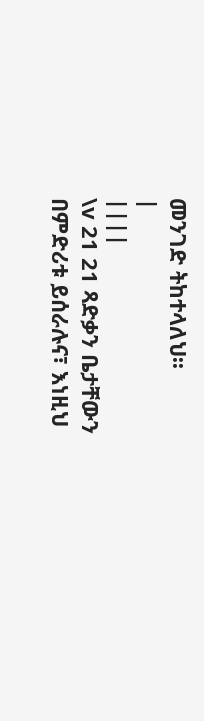መንገድ ትከተላለህ፡፡
|
||||
\v 21 21 ጻድቃን ቤታቸውን በምድሪቱ ይሰራሉና፣ እነዚህ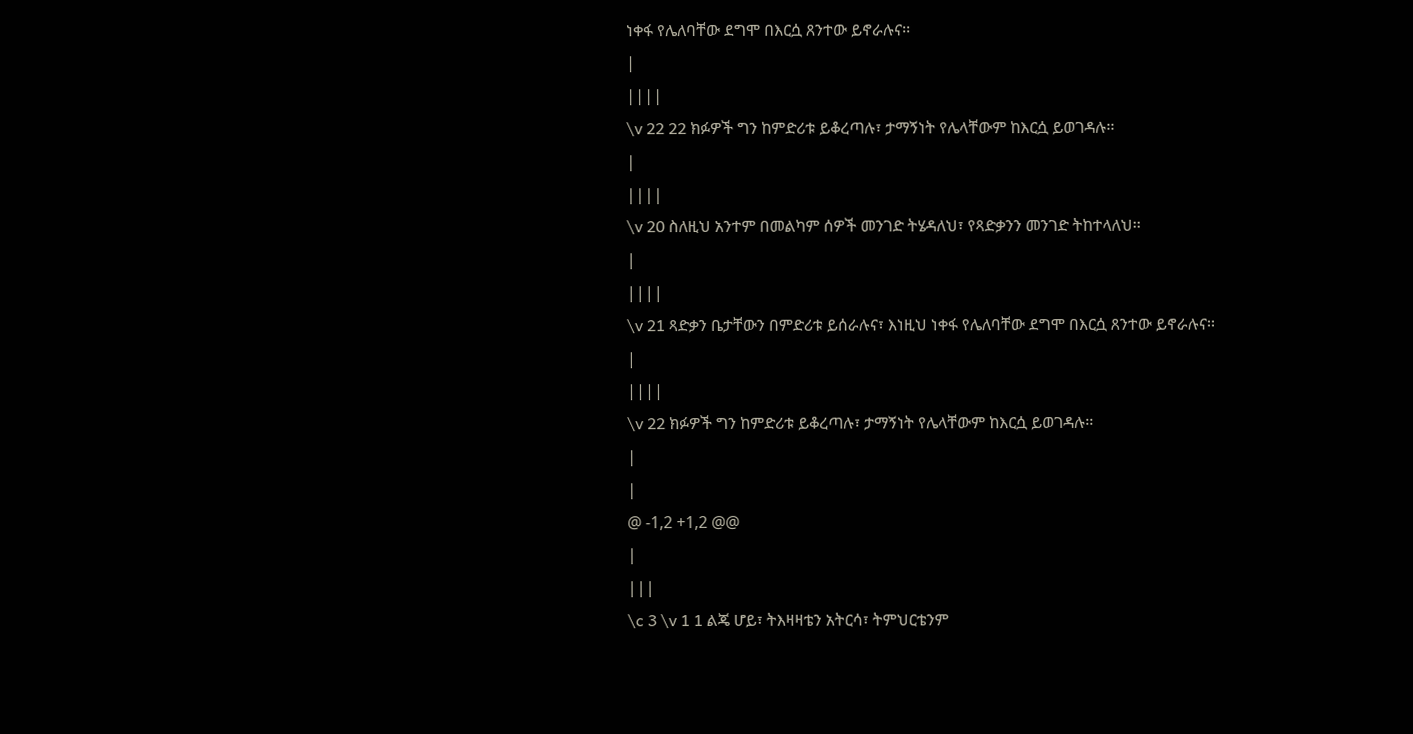ነቀፋ የሌለባቸው ደግሞ በእርሷ ጸንተው ይኖራሉና፡፡
|
||||
\v 22 22 ክፉዎች ግን ከምድሪቱ ይቆረጣሉ፣ ታማኝነት የሌላቸውም ከእርሷ ይወገዳሉ፡፡
|
||||
\v 20 ስለዚህ አንተም በመልካም ሰዎች መንገድ ትሄዳለህ፣ የጻድቃንን መንገድ ትከተላለህ፡፡
|
||||
\v 21 ጻድቃን ቤታቸውን በምድሪቱ ይሰራሉና፣ እነዚህ ነቀፋ የሌለባቸው ደግሞ በእርሷ ጸንተው ይኖራሉና፡፡
|
||||
\v 22 ክፉዎች ግን ከምድሪቱ ይቆረጣሉ፣ ታማኝነት የሌላቸውም ከእርሷ ይወገዳሉ፡፡
|
|
@ -1,2 +1,2 @@
|
|||
\c 3 \v 1 1 ልጄ ሆይ፣ ትእዛዛቴን አትርሳ፣ ትምህርቴንም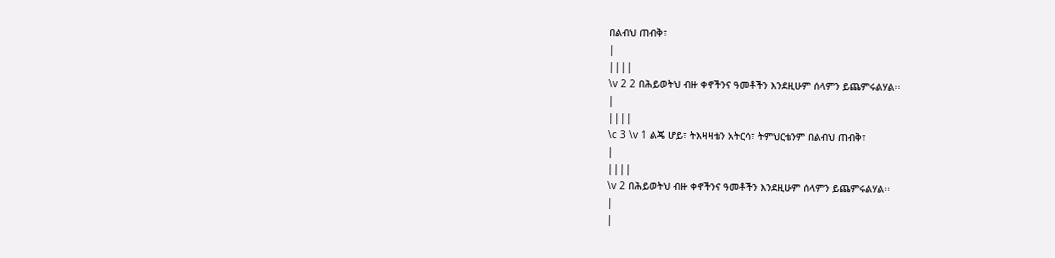በልብህ ጠብቅ፣
|
||||
\v 2 2 በሕይወትህ ብዙ ቀኖችንና ዓመቶችን እንደዚሁም ሰላምን ይጨምሩልሃል፡፡
|
||||
\c 3 \v 1 ልጄ ሆይ፣ ትእዛዛቴን አትርሳ፣ ትምህርቴንም በልብህ ጠብቅ፣
|
||||
\v 2 በሕይወትህ ብዙ ቀኖችንና ዓመቶችን እንደዚሁም ሰላምን ይጨምሩልሃል፡፡
|
|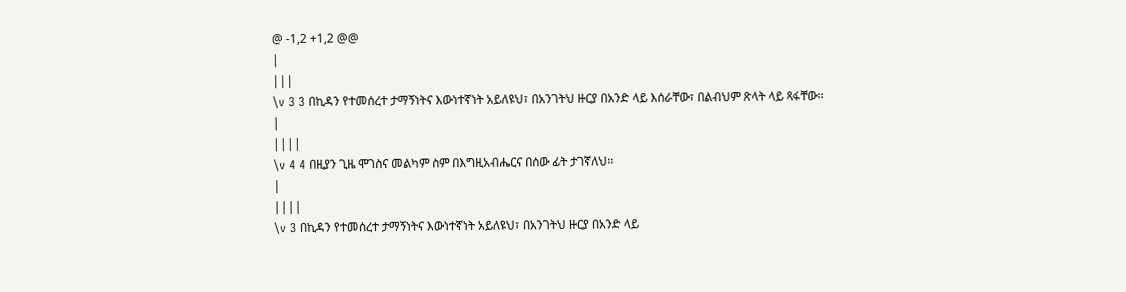@ -1,2 +1,2 @@
|
|||
\v 3 3 በኪዳን የተመሰረተ ታማኝነትና እውነተኛነት አይለዩህ፣ በአንገትህ ዙርያ በአንድ ላይ እሰራቸው፣ በልብህም ጽላት ላይ ጻፋቸው፡፡
|
||||
\v 4 4 በዚያን ጊዜ ሞገስና መልካም ስም በእግዚአብሔርና በሰው ፊት ታገኛለህ፡፡
|
||||
\v 3 በኪዳን የተመሰረተ ታማኝነትና እውነተኛነት አይለዩህ፣ በአንገትህ ዙርያ በአንድ ላይ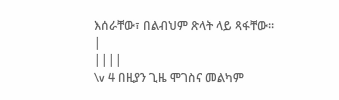እሰራቸው፣ በልብህም ጽላት ላይ ጻፋቸው፡፡
|
||||
\v 4 በዚያን ጊዜ ሞገስና መልካም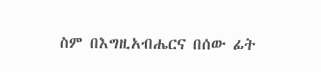ስም በእግዚአብሔርና በሰው ፊት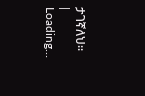ታገኛለህ፡፡
|
Loading…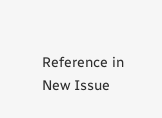Reference in New Issue